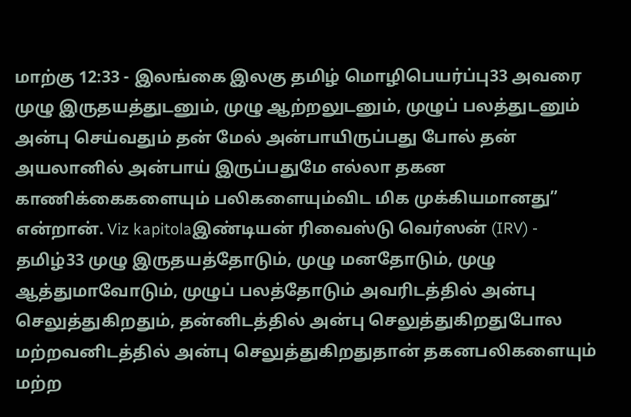மாற்கு 12:33 - இலங்கை இலகு தமிழ் மொழிபெயர்ப்பு33 அவரை முழு இருதயத்துடனும், முழு ஆற்றலுடனும், முழுப் பலத்துடனும் அன்பு செய்வதும் தன் மேல் அன்பாயிருப்பது போல் தன் அயலானில் அன்பாய் இருப்பதுமே எல்லா தகன காணிக்கைகளையும் பலிகளையும்விட மிக முக்கியமானது” என்றான். Viz kapitolaஇண்டியன் ரிவைஸ்டு வெர்ஸன் (IRV) - தமிழ்33 முழு இருதயத்தோடும், முழு மனதோடும், முழு ஆத்துமாவோடும், முழுப் பலத்தோடும் அவரிடத்தில் அன்பு செலுத்துகிறதும், தன்னிடத்தில் அன்பு செலுத்துகிறதுபோல மற்றவனிடத்தில் அன்பு செலுத்துகிறதுதான் தகனபலிகளையும் மற்ற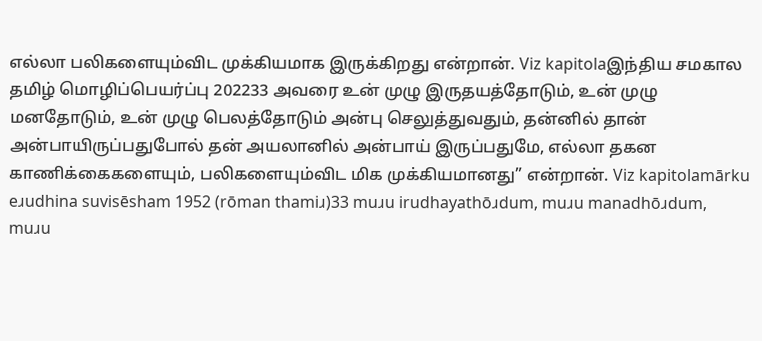எல்லா பலிகளையும்விட முக்கியமாக இருக்கிறது என்றான். Viz kapitolaஇந்திய சமகால தமிழ் மொழிப்பெயர்ப்பு 202233 அவரை உன் முழு இருதயத்தோடும், உன் முழு மனதோடும், உன் முழு பெலத்தோடும் அன்பு செலுத்துவதும், தன்னில் தான் அன்பாயிருப்பதுபோல் தன் அயலானில் அன்பாய் இருப்பதுமே, எல்லா தகன காணிக்கைகளையும், பலிகளையும்விட மிக முக்கியமானது” என்றான். Viz kapitolamārku eɹudhina suvisēsham 1952 (rōman thamiɹ)33 muɹu irudhayathōɹdum, muɹu manadhōɹdum, muɹu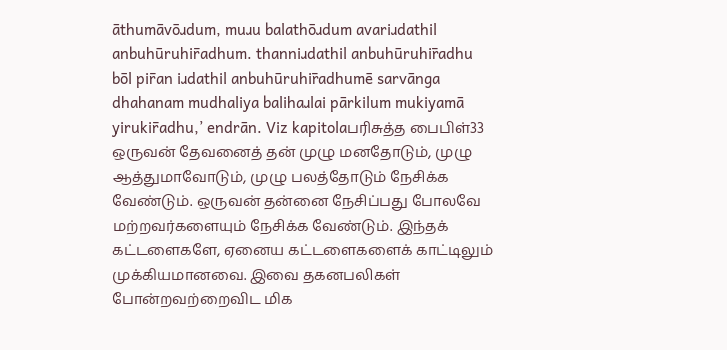āthumāvōɹdum, muɹu balathōɹdum avariɹdathil anbuhūruhir̄adhum. thanniɹdathil anbuhūruhir̄adhu bōl pir̄an iɹdathil anbuhūruhir̄adhumē sarvānga dhahanam mudhaliya balihaɹlai pārkilum mukiyamā yirukir̄adhu,’ endrān. Viz kapitolaபரிசுத்த பைபிள்33 ஒருவன் தேவனைத் தன் முழு மனதோடும், முழு ஆத்துமாவோடும், முழு பலத்தோடும் நேசிக்க வேண்டும். ஒருவன் தன்னை நேசிப்பது போலவே மற்றவர்களையும் நேசிக்க வேண்டும். இந்தக் கட்டளைகளே, ஏனைய கட்டளைகளைக் காட்டிலும் முக்கியமானவை. இவை தகனபலிகள் போன்றவற்றைவிட மிக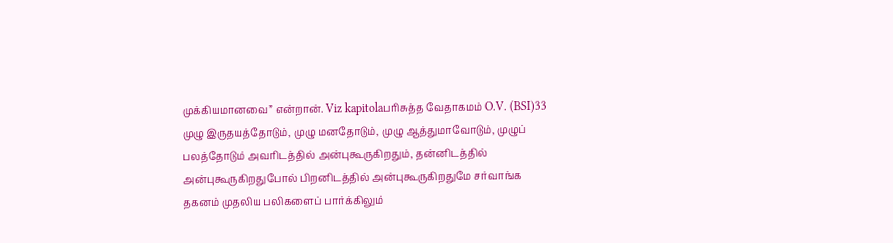முக்கியமானவை” என்றான். Viz kapitolaபரிசுத்த வேதாகமம் O.V. (BSI)33 முழு இருதயத்தோடும், முழு மனதோடும், முழு ஆத்துமாவோடும், முழுப் பலத்தோடும் அவரிடத்தில் அன்புகூருகிறதும், தன்னிடத்தில் அன்புகூருகிறதுபோல் பிறனிடத்தில் அன்புகூருகிறதுமே சர்வாங்க தகனம் முதலிய பலிகளைப் பார்க்கிலும்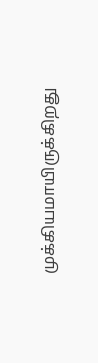முக்கியமாயிருக்கிறது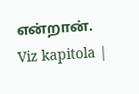என்றான். Viz kapitola |